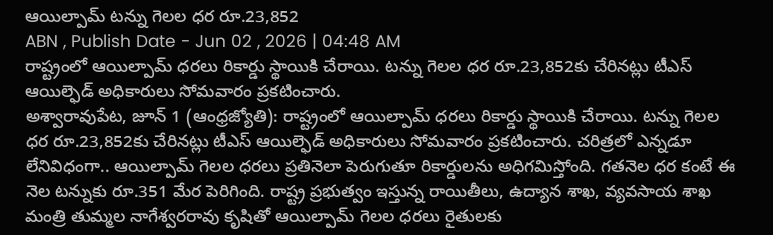ఆయిల్పామ్ టన్ను గెలల ధర రూ.23,852
ABN , Publish Date - Jun 02 , 2026 | 04:48 AM
రాష్ట్రంలో ఆయిల్పామ్ ధరలు రికార్డు స్థాయికి చేరాయి. టన్ను గెలల ధర రూ.23,852కు చేరినట్లు టీఎస్ ఆయిల్ఫెడ్ అధికారులు సోమవారం ప్రకటించారు.
అశ్వారావుపేట, జూన్ 1 (ఆంధ్రజ్యోతి): రాష్ట్రంలో ఆయిల్పామ్ ధరలు రికార్డు స్థాయికి చేరాయి. టన్ను గెలల ధర రూ.23,852కు చేరినట్లు టీఎస్ ఆయిల్ఫెడ్ అధికారులు సోమవారం ప్రకటించారు. చరిత్రలో ఎన్నడూ లేనివిధంగా.. ఆయిల్పామ్ గెలల ధరలు ప్రతినెలా పెరుగుతూ రికార్డులను అధిగమిస్తోంది. గతనెల ధర కంటే ఈ నెల టన్నుకు రూ.351 మేర పెరిగింది. రాష్ట్ర ప్రభుత్వం ఇస్తున్న రాయితీలు, ఉద్యాన శాఖ, వ్యవసాయ శాఖ మంత్రి తుమ్మల నాగేశ్వరరావు కృషితో ఆయిల్పామ్ గెలల ధరలు రైతులకు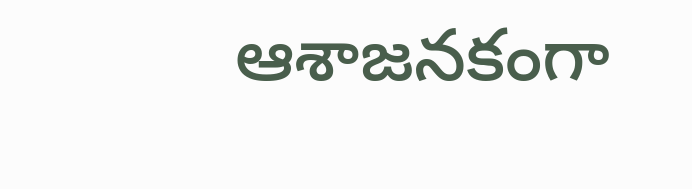ఆశాజనకంగా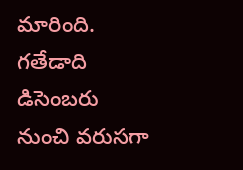మారింది. గతేడాది డిసెంబరు నుంచి వరుసగా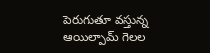పెరుగుతూ వస్తున్న ఆయిల్పామ్ గెలల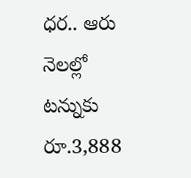ధర.. ఆరు నెలల్లో టన్నుకు రూ.3,888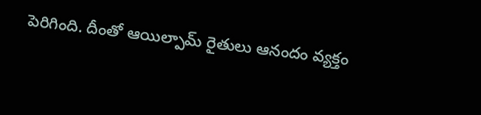పెరిగింది. దీంతో ఆయిల్పామ్ రైతులు ఆనందం వ్యక్తం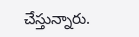చేస్తున్నారు.